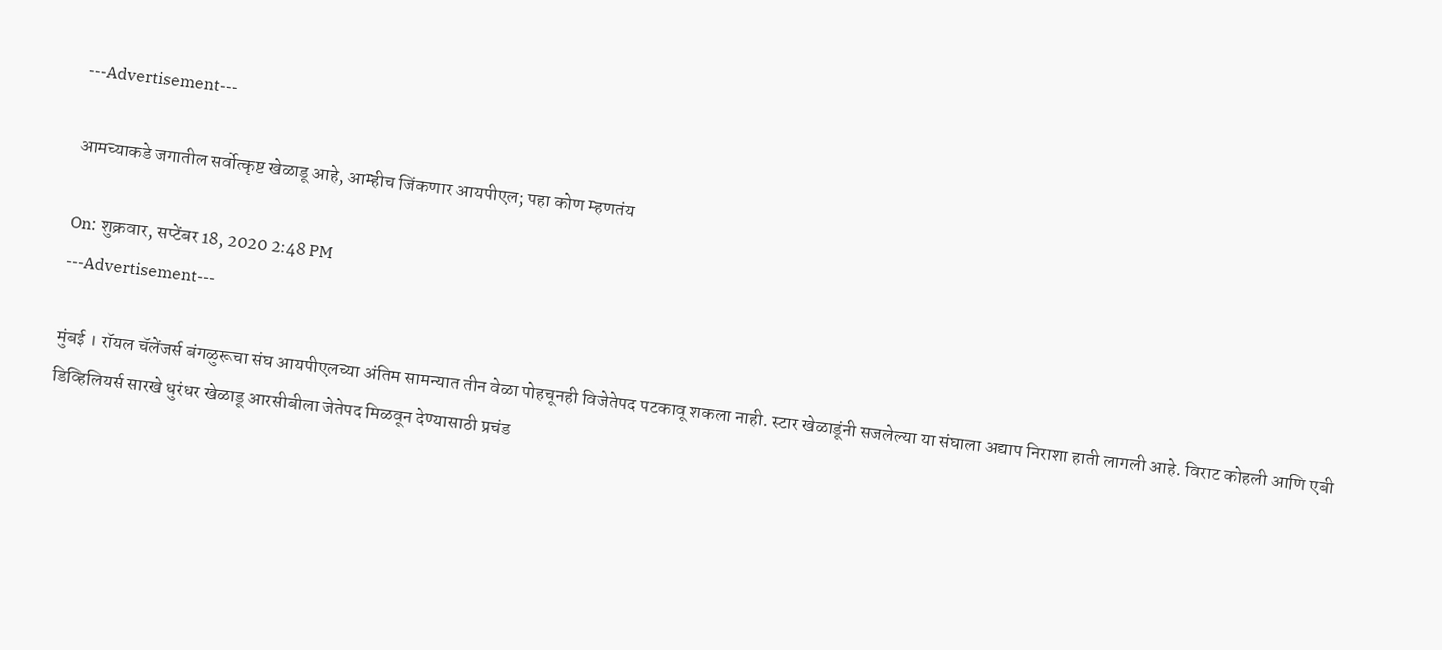---Advertisement---

आमच्याकडे जगातील सर्वोत्कृष्ट खेळाडू आहे, आम्हीच जिंकणार आयपीएल; पहा कोण म्हणतंय

On: शुक्रवार, सप्टेंबर 18, 2020 2:48 PM
---Advertisement---

मुंबई । रॉयल चॅलेंजर्स बंगळुरूचा संघ आयपीएलच्या अंतिम सामन्यात तीन वेळा पोहचूनही विजेतेपद पटकावू शकला नाही. स्टार खेळाडूंनी सजलेल्या या संघाला अद्याप निराशा हाती लागली आहे. विराट कोहली आणि एबी डिव्हिलियर्स सारखे धुरंधर खेळाडू आरसीबीला जेतेपद मिळवून देण्यासाठी प्रचंड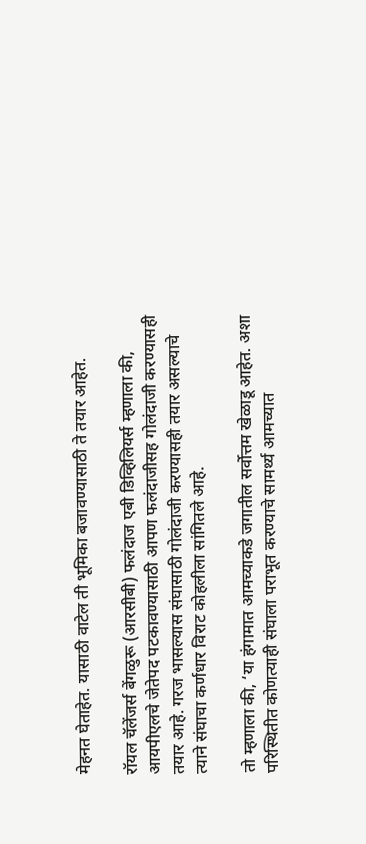मेहनत घेताहेत. यासाठी वाटेल ती भूमिका बजावण्यासाठी ते तयार आहेत.

रॉयल चॅलेंजर्स बेंगळुरू (आरसीबी) फलंदाज एबी डिव्हिलियर्स म्हणाला की, आयपीएलचे जेतेपद पटकावण्यासाठी आपण फलंदाजीसह गोलंदाजी करण्यासही तयार आहे. गरज भासल्यास संघासाठी गोलंदाजी करण्यासही तयार असल्याचे त्याने संघाचा कर्णधार विराट कोहलीला सांगितले आहे.

तो म्हणाला की, ‘या हंगामात आमच्याकडे जगातील सर्वोत्तम खेळाडू आहेत. अशा परिस्थितीत कोणत्याही संघाला पराभूत करण्याचे सामर्थ्य आमच्यात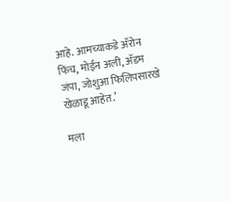आहे. आमच्याकडे अ‍ॅरोन फिंच, मोईन अली, अ‍ॅडम जंपा, जोशुआ फिलिपसारखे खेळाडू आहेत.’

मला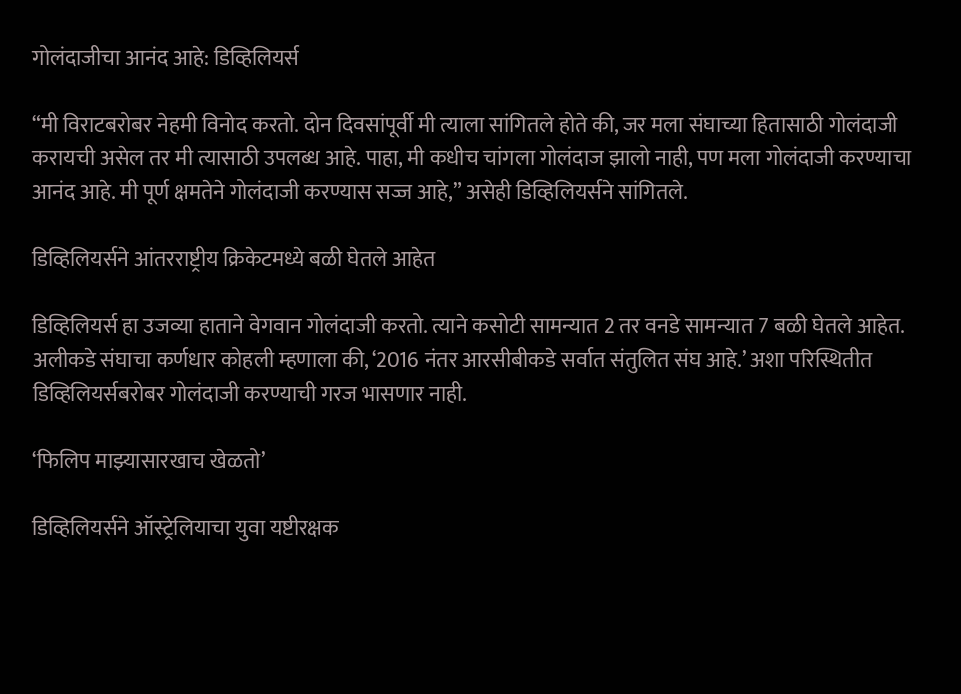गोलंदाजीचा आनंद आहे: डिव्हिलियर्स

“मी विराटबरोबर नेहमी विनोद करतो. दोन दिवसांपूर्वी मी त्याला सांगितले होते की, जर मला संघाच्या हितासाठी गोलंदाजी करायची असेल तर मी त्यासाठी उपलब्ध आहे. पाहा, मी कधीच चांगला गोलंदाज झालो नाही, पण मला गोलंदाजी करण्याचा आनंद आहे. मी पूर्ण क्षमतेने गोलंदाजी करण्यास सज्ज आहे,” असेही डिव्हिलियर्सने सांगितले.

डिव्हिलियर्सने आंतरराष्ट्रीय क्रिकेटमध्ये बळी घेतले आहेत

डिव्हिलियर्स हा उजव्या हाताने वेगवान गोलंदाजी करतो. त्याने कसोटी सामन्यात 2 तर वनडे सामन्यात 7 बळी घेतले आहेत. अलीकडे संघाचा कर्णधार कोहली म्हणाला की, ‘2016 नंतर आरसीबीकडे सर्वात संतुलित संघ आहे.’ अशा परिस्थितीत डिव्हिलियर्सबरोबर गोलंदाजी करण्याची गरज भासणार नाही.

‘फिलिप माझ्यासारखाच खेळतो’

डिव्हिलियर्सने ऑस्ट्रेलियाचा युवा यष्टीरक्षक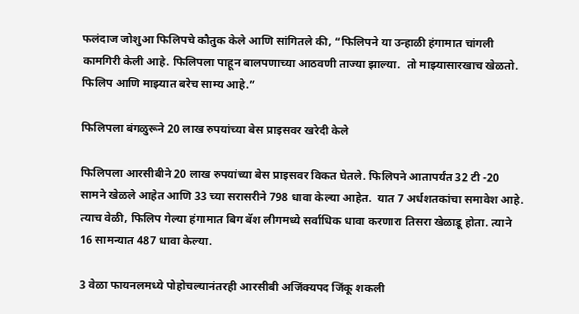फलंदाज जोशुआ फिलिपचे कौतुक केले आणि सांगितले की, “फिलिपने या उन्हाळी हंगामात चांगली कामगिरी केली आहे. फिलिपला पाहून बालपणाच्या आठवणी ताज्या झाल्या.  तो माझ्यासारखाच खेळतो. फिलिप आणि माझ्यात बरेच साम्य आहे.”

फिलिपला बंगळुरूने 20 लाख रुपयांच्या बेस प्राइसवर खरेदी केले

फिलिपला आरसीबीने 20 लाख रुपयांच्या बेस प्राइसवर विकत घेतले. फिलिपने आतापर्यंत 32 टी -20 सामने खेळले आहेत आणि 33 च्या सरासरीने 798 धावा केल्या आहेत.  यात 7 अर्धशतकांचा समावेश आहे. त्याच वेळी, फिलिप गेल्या हंगामात बिग बॅश लीगमध्ये सर्वाधिक धावा करणारा तिसरा खेळाडू होता. त्याने 16 सामन्यात 487 धावा केल्या.

3 वेळा फायनलमध्ये पोहोचल्यानंतरही आरसीबी अजिंक्यपद जिंकू शकली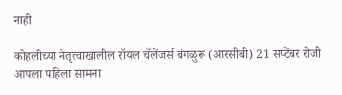नाही

कोहलीच्या नेतृत्वाखालील रॉयल चॅलेंजर्स बंगळुरू (आरसीबी) 21 सप्टेंबर रोजी आपला पहिला सामना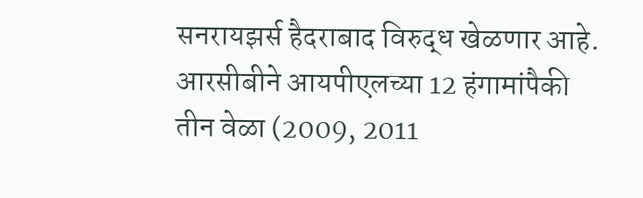सनरायझर्स हैदराबाद विरुद्ध खेळणार आहे. आरसीबीने आयपीएलच्या 12 हंगामांपैकी तीन वेळा (2009, 2011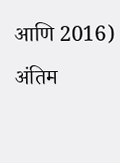आणि 2016) अंतिम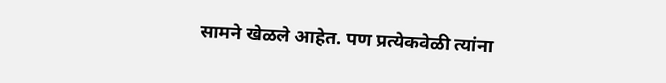सामने खेळले आहेत. पण प्रत्येकवेळी त्यांना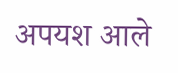अपयश आले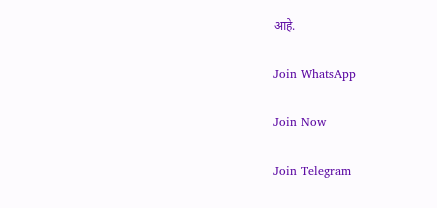आहे.

Join WhatsApp

Join Now

Join Telegram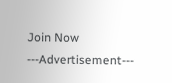Join Now
---Advertisement---